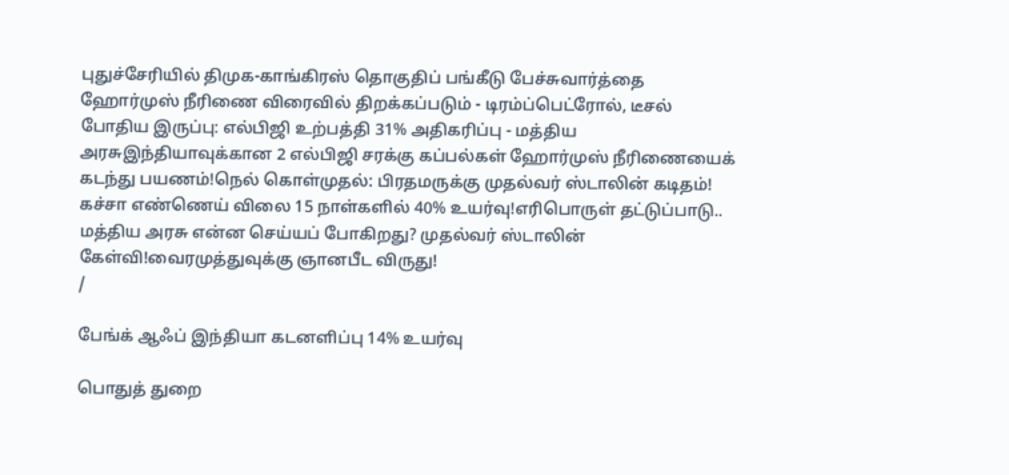புதுச்சேரியில் திமுக-காங்கிரஸ் தொகுதிப் பங்கீடு பேச்சுவார்த்தை ஹோர்முஸ் நீரிணை விரைவில் திறக்கப்படும் - டிரம்ப்பெட்ரோல், டீசல் போதிய இருப்பு: எல்பிஜி உற்பத்தி 31% அதிகரிப்பு - மத்திய அரசுஇந்தியாவுக்கான 2 எல்பிஜி சரக்கு கப்பல்கள் ஹோர்முஸ் நீரிணையைக் கடந்து பயணம்!நெல் கொள்முதல்: பிரதமருக்கு முதல்வர் ஸ்டாலின் கடிதம்! கச்சா எண்ணெய் விலை 15 நாள்களில் 40% உயர்வு!எரிபொருள் தட்டுப்பாடு.. மத்திய அரசு என்ன செய்யப் போகிறது? முதல்வர் ஸ்டாலின் கேள்வி!வைரமுத்துவுக்கு ஞானபீட விருது!
/

பேங்க் ஆஃப் இந்தியா கடனளிப்பு 14% உயர்வு

பொதுத் துறை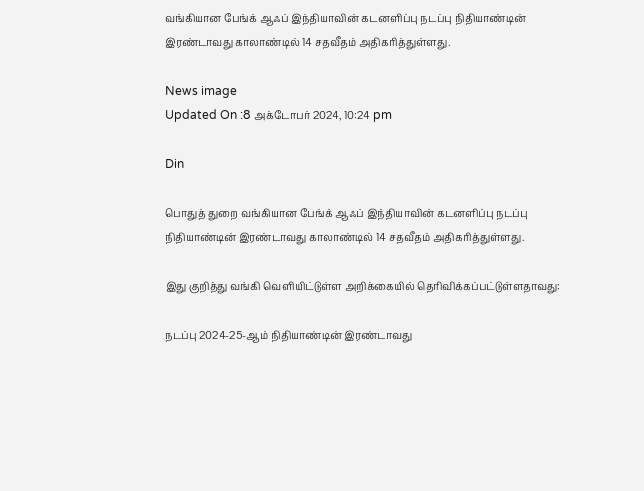வங்கியான பேங்க் ஆஃப் இந்தியாவின் கடனளிப்பு நடப்பு நிதியாண்டின் இரண்டாவது காலாண்டில் 14 சதவீதம் அதிகரித்துள்ளது.

News image
Updated On :8 அக்டோபர் 2024, 10:24 pm

Din

பொதுத் துறை வங்கியான பேங்க் ஆஃப் இந்தியாவின் கடனளிப்பு நடப்பு நிதியாண்டின் இரண்டாவது காலாண்டில் 14 சதவீதம் அதிகரித்துள்ளது.

இது குறித்து வங்கி வெளியிட்டுள்ள அறிக்கையில் தெரிவிக்கப்பட்டுள்ளதாவது:

நடப்பு 2024-25-ஆம் நிதியாண்டின் இரண்டாவது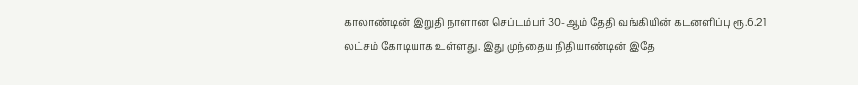காலாண்டின் இறுதி நாளான செப்டம்பர் 30-ஆம் தேதி வங்கியின் கடனளிப்பு ரூ.6.21 லட்சம் கோடியாக உள்ளது. இது முந்தைய நிதியாண்டின் இதே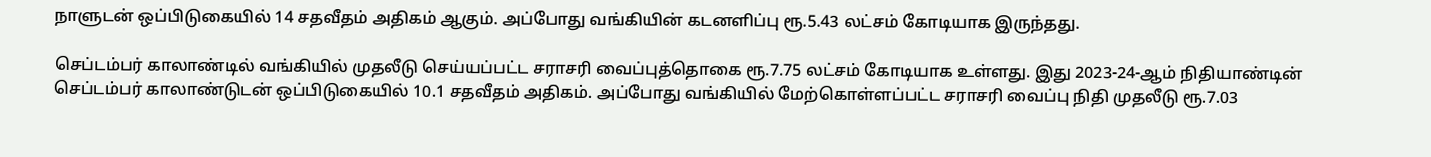நாளுடன் ஒப்பிடுகையில் 14 சதவீதம் அதிகம் ஆகும். அப்போது வங்கியின் கடனளிப்பு ரூ.5.43 லட்சம் கோடியாக இருந்தது.

செப்டம்பர் காலாண்டில் வங்கியில் முதலீடு செய்யப்பட்ட சராசரி வைப்புத்தொகை ரூ.7.75 லட்சம் கோடியாக உள்ளது. இது 2023-24-ஆம் நிதியாண்டின் செப்டம்பர் காலாண்டுடன் ஒப்பிடுகையில் 10.1 சதவீதம் அதிகம். அப்போது வங்கியில் மேற்கொள்ளப்பட்ட சராசரி வைப்பு நிதி முதலீடு ரூ.7.03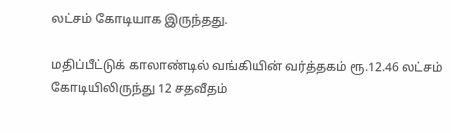லட்சம் கோடியாக இருந்தது.

மதிப்பீட்டுக் காலாண்டில் வங்கியின் வர்த்தகம் ரூ.12.46 லட்சம் கோடியிலிருந்து 12 சதவீதம்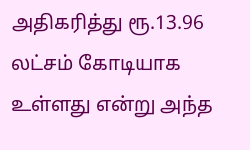அதிகரித்து ரூ.13.96 லட்சம் கோடியாக உள்ளது என்று அந்த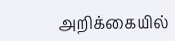அறிக்கையில்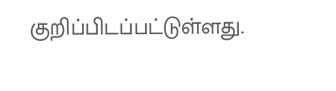குறிப்பிடப்பட்டுள்ளது.